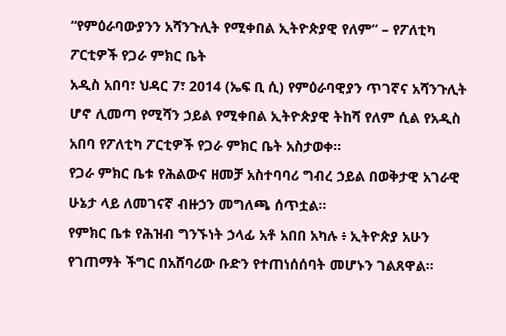“የምዕራባውያንን አሻንጉሊት የሚቀበል ኢትዮጵያዊ የለም” – የፖለቲካ ፖርቲዎች የጋራ ምክር ቤት
አዲስ አበባ፣ ህዳር 7፣ 2014 (ኤፍ ቢ ሲ) የምዕራባዊያን ጥገኛና አሻንጉሊት ሆኖ ሊመጣ የሚሻን ኃይል የሚቀበል ኢትዮጵያዊ ትከሻ የለም ሲል የአዲስ አበባ የፖለቲካ ፖርቲዎች የጋራ ምክር ቤት አስታወቀ፡፡
የጋራ ምክር ቤቱ የሕልውና ዘመቻ አስተባባሪ ግብረ ኃይል በወቅታዊ አገራዊ ሁኔታ ላይ ለመገናኛ ብዙኃን መግለጫ ሰጥቷል።
የምክር ቤቱ የሕዝብ ግንኙነት ኃላፊ አቶ አበበ አካሉ ፥ ኢትዮጵያ አሁን የገጠማት ችግር በአሸባሪው ቡድን የተጠነሰሰባት መሆኑን ገልጸዋል።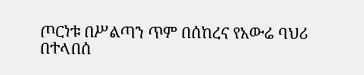ጦርነቱ በሥልጣን ጥም በሰከረና የአውሬ ባህሪ በተላበሰ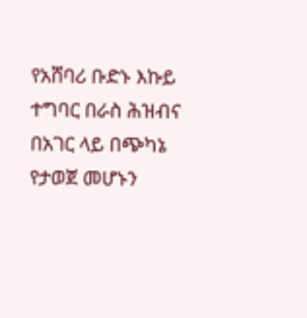የአሸባሪ ቡድኑ እኩይ ተግባር በራስ ሕዝብና በአገር ላይ በጭካኔ የታወጀ መሆኑን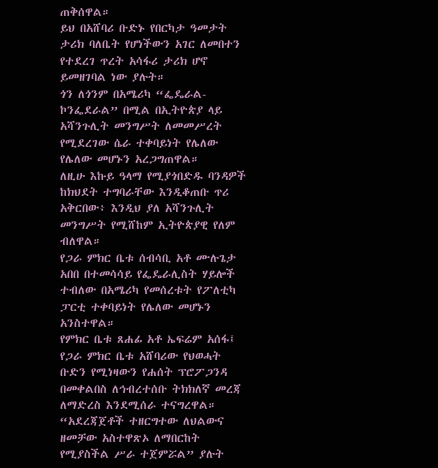ጠቅሰዋል።
ይህ በአሸባሪ ቡድኑ የበርካታ ዓመታት ታሪክ ባለቤት የሆነችውን አገር ለመበተን የተደረገ ጥረት አሳፋሪ ታሪክ ሆኖ ይመዘገባል ነው ያሉት።
ጎን ለጎንም በአሜሪካ “ፌዴራል-ኮንፌደራል” በሚል በኢትዮጵያ ላይ አሻንጉሊት መንግሥት ለመመሥረት የሚደረገው ሴራ ተቀባይነት የሌለው የሌለው መሆኑን አረጋግጠዋል።
ለዚሁ እኩይ ዓላማ የሚያጎበድዱ ባንዳዎች ከክህደት ተግባራቸው እንዲቆጠቡ ጥሪ አቅርበው፥ እንዲህ ያለ አሻንጉሊት መንግሥት የሚሸከም ኢትዮጵያዊ የለም ብለዋል።
የጋራ ምክር ቤቱ ሰብሳቢ አቶ ሙሉጌታ አበበ በተመሳሳይ የፌዴራሊስት ሃይሎች ተብለው በአሜሪካ የመሰረቱት የፖለቲካ ፓርቲ ተቀባይነት የሌለው መሆኑን አንስተዋል።
የምክር ቤቱ ጸሐፊ አቶ ኤፍሬም አሰፋ፤ የጋራ ምክር ቤቱ አሸባሪው የህወሓት ቡድን የሚነዛውን የሐሰት ፕሮፖጋንዳ በመቀልበስ ለኅብረተሰቡ ትክክለኛ መረጃ ለማድረስ እንደሚሰራ ተናግረዋል።
“አደረጃጀቶች ተዘርግተው ለህልውና ዘመቻው አስተዋጽኦ ለማበርከት የሚያስችል ሥራ ተጀምሯል” ያሉት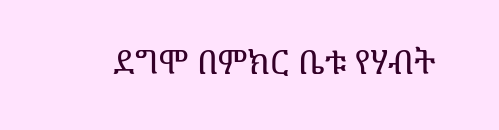ደግሞ በምክር ቤቱ የሃብት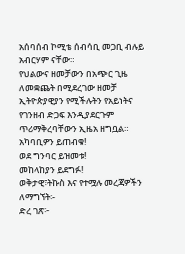አሰባሰብ ኮሚቴ ሰብሳቢ መጋቢ ብሉይ አብርሃም ናቸው።
የህልውና ዘመቻውን በአጭር ጊዜ ለመቋጨት በሚደረገው ዘመቻ ኢትዮጵያዊያን የሚችሉትን የአይነትና የገንዘብ ድጋፍ እንዲያደርጉም ጥሪማቅረባቸውን ኢዜአ ዘግቧል።
አካባቢዎን ይጠብቁ!
ወደ ግንባር ይዝመቱ!
መከላከያን ይደግፉ!
ወቅታዊ፣ትኩስ እና የተሟሉ መረጃዎችን ለማግኘት፡-
ድረ ገጽ፦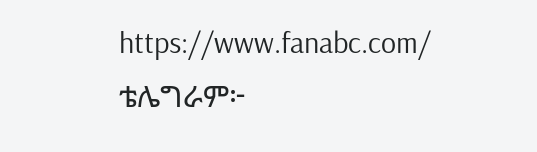https://www.fanabc.com/
ቴሌግራም፦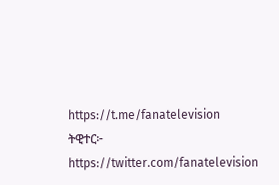https://t.me/fanatelevision
ትዊተር፦ https://twitter.com/fanatelevision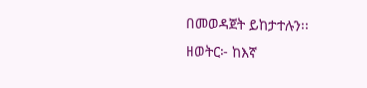በመወዳጀት ይከታተሉን፡፡
ዘወትር፦ ከእኛ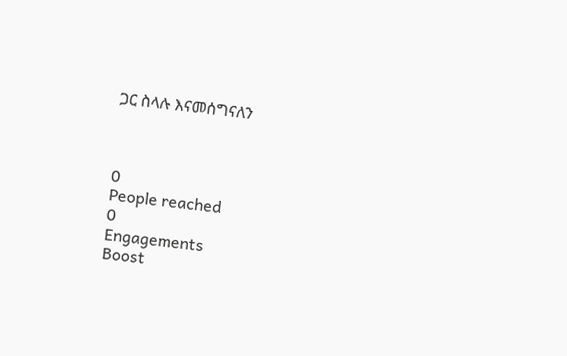ጋር ስላሉ እናመሰግናለን



0
People reached
0
Engagements
Boost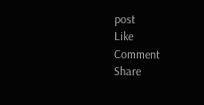post
Like
Comment
Share